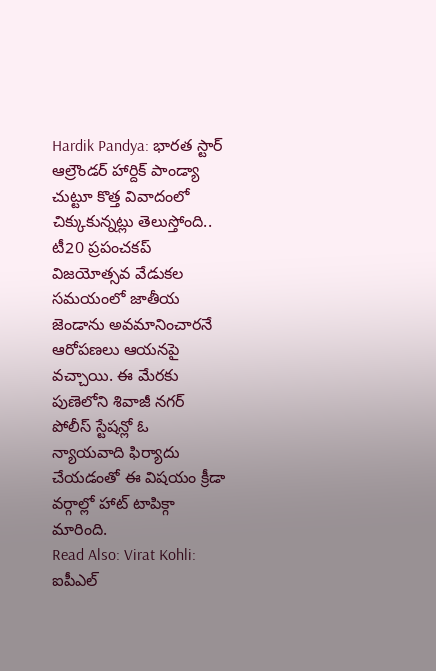Hardik Pandya: భారత స్టార్ ఆల్రౌండర్ హార్దిక్ పాండ్యా చుట్టూ కొత్త వివాదంలో చిక్కుకున్నట్లు తెలుస్తోంది.. టీ20 ప్రపంచకప్ విజయోత్సవ వేడుకల సమయంలో జాతీయ జెండాను అవమానించారనే ఆరోపణలు ఆయనపై వచ్చాయి. ఈ మేరకు పుణెలోని శివాజీ నగర్ పోలీస్ స్టేషన్లో ఓ న్యాయవాది ఫిర్యాదు చేయడంతో ఈ విషయం క్రీడా వర్గాల్లో హాట్ టాపిక్గా మారింది.
Read Also: Virat Kohli: ఐపీఎల్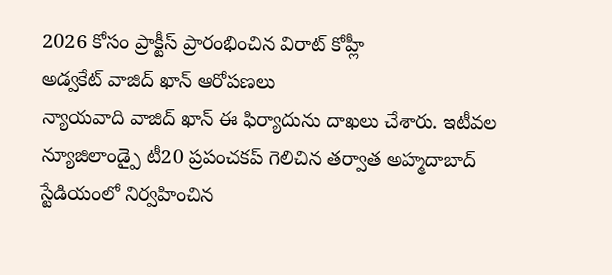2026 కోసం ప్రాక్టీస్ ప్రారంభించిన విరాట్ కోహ్లీ
అడ్వకేట్ వాజిద్ ఖాన్ ఆరోపణలు
న్యాయవాది వాజిద్ ఖాన్ ఈ ఫిర్యాదును దాఖలు చేశారు. ఇటీవల న్యూజిలాండ్పై టీ20 ప్రపంచకప్ గెలిచిన తర్వాత అహ్మదాబాద్ స్టేడియంలో నిర్వహించిన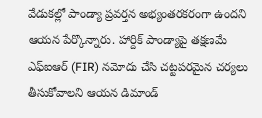వేడుకల్లో పాండ్యా ప్రవర్తన అభ్యంతరకరంగా ఉందని ఆయన పేర్కొన్నారు. హార్దిక్ పాండ్యాపై తక్షణమే ఎఫ్ఐఆర్ (FIR) నమోదు చేసి చట్టపరమైన చర్యలు తీసుకోవాలని ఆయన డిమాండ్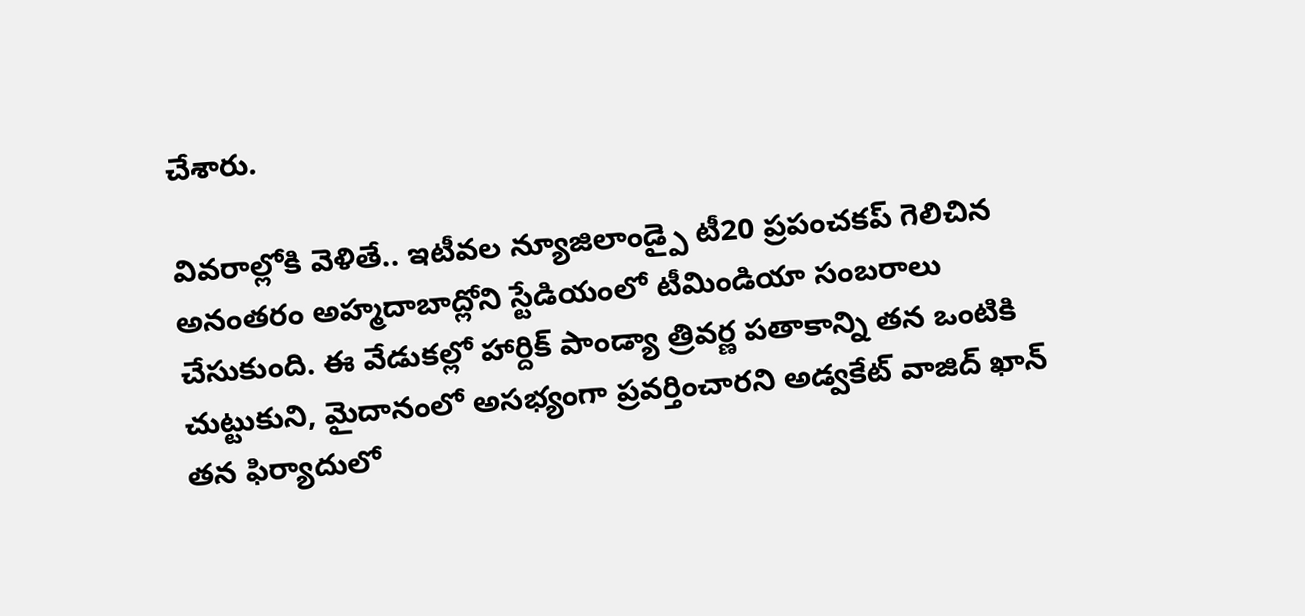చేశారు.

వివరాల్లోకి వెళితే.. ఇటీవల న్యూజిలాండ్పై టీ20 ప్రపంచకప్ గెలిచిన అనంతరం అహ్మదాబాద్లోని స్టేడియంలో టీమిండియా సంబరాలు చేసుకుంది. ఈ వేడుకల్లో హార్దిక్ పాండ్యా త్రివర్ణ పతాకాన్ని తన ఒంటికి చుట్టుకుని, మైదానంలో అసభ్యంగా ప్రవర్తించారని అడ్వకేట్ వాజిద్ ఖాన్ తన ఫిర్యాదులో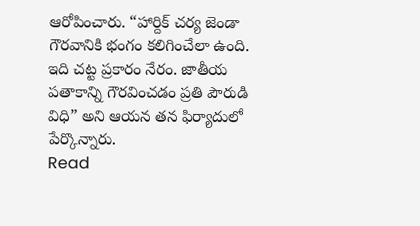ఆరోపించారు. “హార్దిక్ చర్య జెండా గౌరవానికి భంగం కలిగించేలా ఉంది. ఇది చట్ట ప్రకారం నేరం. జాతీయ పతాకాన్ని గౌరవించడం ప్రతి పౌరుడి విధి” అని ఆయన తన ఫిర్యాదులో పేర్కొన్నారు.
Read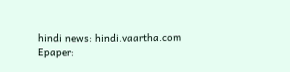hindi news: hindi.vaartha.com
Epaper: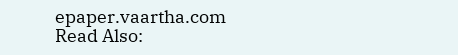epaper.vaartha.com
Read Also: